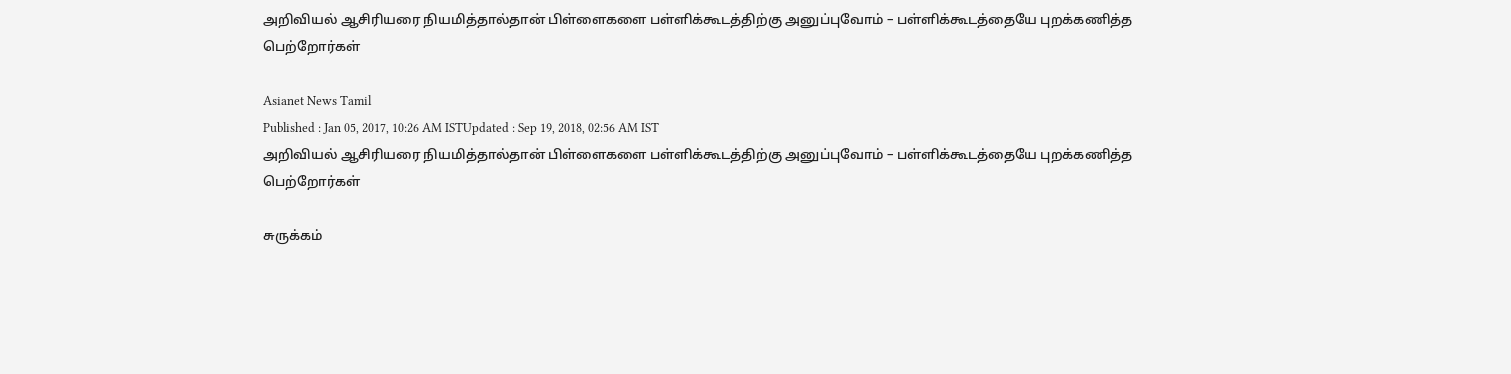அறிவியல் ஆசிரியரை நியமித்தால்தான் பிள்ளைகளை பள்ளிக்கூடத்திற்கு அனுப்புவோம் – பள்ளிக்கூடத்தையே புறக்கணித்த பெற்றோர்கள்

Asianet News Tamil
Published : Jan 05, 2017, 10:26 AM ISTUpdated : Sep 19, 2018, 02:56 AM IST
அறிவியல் ஆசிரியரை நியமித்தால்தான் பிள்ளைகளை பள்ளிக்கூடத்திற்கு அனுப்புவோம் – பள்ளிக்கூடத்தையே புறக்கணித்த பெற்றோர்கள்

சுருக்கம்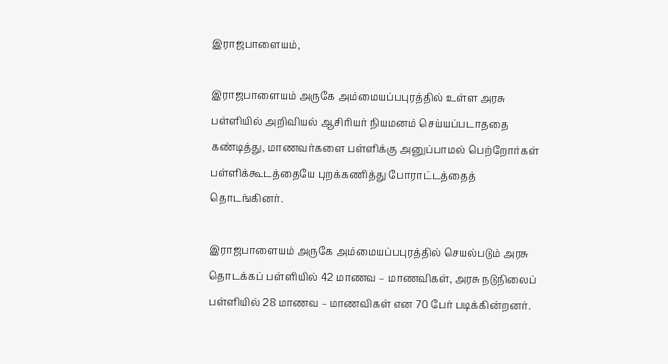இராஜபாளையம்,

இராஜபாளையம் அருகே அம்மையப்பபுரத்தில் உள்ள அரசு பள்ளியில் அறிவியல் ஆசிரியர் நியமனம் செய்யப்படாததை கண்டித்து, மாணவர்களை பள்ளிக்கு அனுப்பாமல் பெற்றோர்கள் பள்ளிக்கூடத்தையே புறக்கணித்து போராட்டத்தைத் தொடங்கினர்.

இராஜபாளையம் அருகே அம்மையப்பபுரத்தில் செயல்படும் அரசு தொடக்கப் பள்ளியில் 42 மாணவ – மாணவிகள், அரசு நடுநிலைப் பள்ளியில் 28 மாணவ – மாணவிகள் என 70 பேர் படிக்கின்றனர்.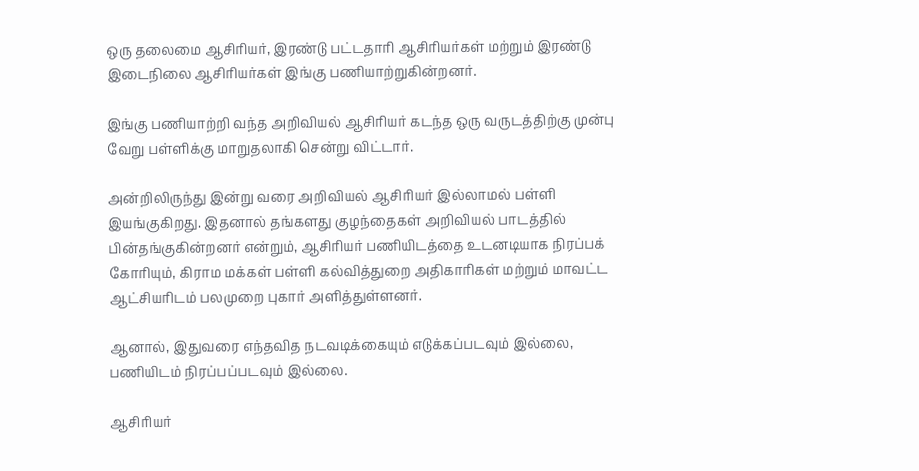ஒரு தலைமை ஆசிரியர், இரண்டு பட்டதாரி ஆசிரியர்கள் மற்றும் இரண்டு இடைநிலை ஆசிரியர்கள் இங்கு பணியாற்றுகின்றனர்.

இங்கு பணியாற்றி வந்த அறிவியல் ஆசிரியர் கடந்த ஒரு வருடத்திற்கு முன்பு வேறு பள்ளிக்கு மாறுதலாகி சென்று விட்டார்.

அன்றிலிருந்து இன்று வரை அறிவியல் ஆசிரியர் இல்லாமல் பள்ளி இயங்குகிறது. இதனால் தங்களது குழந்தைகள் அறிவியல் பாடத்தில் பின்தங்குகின்றனர் என்றும், ஆசிரியர் பணியிடத்தை உடனடியாக நிரப்பக் கோரியும், கிராம மக்கள் பள்ளி கல்வித்துறை அதிகாரிகள் மற்றும் மாவட்ட ஆட்சியரிடம் பலமுறை புகார் அளித்துள்ளனர்.

ஆனால், இதுவரை எந்தவித நடவடிக்கையும் எடுக்கப்படவும் இல்லை, பணியிடம் நிரப்பப்படவும் இல்லை.

ஆசிரியர்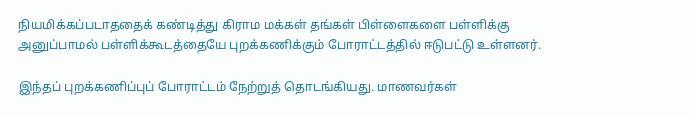நியமிக்கப்படாததைக் கண்டித்து கிராம மக்கள் தங்கள் பிள்ளைகளை பள்ளிக்கு அனுப்பாமல் பள்ளிக்கூடத்தையே புறக்கணிக்கும் போராட்டத்தில் ஈடுபட்டு உள்ளனர்.

இந்தப் புறக்கணிப்புப் போராட்டம் நேற்றுத் தொடங்கியது. மாணவர்கள்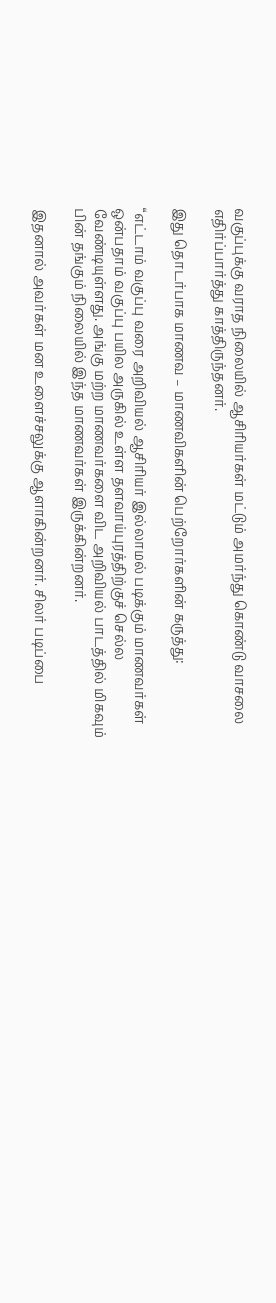வகுப்புக்கு வராத நிலையில் ஆசிரியர்கள் மட்டும் அமர்ந்து கொண்டு வாசலை எதிர்ப்பார்த்து காத்திருந்தனர்.

இது தொடர்பாக மாணவ – மாணவிகளின் பெற்றோர்களின் கருத்து:

“எட்டாம் வகுப்பு வரை அறிவியல் ஆசிரியர் இல்லாமல் படிக்கும் மாணவர்கள் ஒன்பதாம் வகுப்பு பயில அருகில் உள்ள தளவாய்புரத்திற்குச் செல்ல வேண்டியுள்ளது. அங்கு மற்ற மாணவர்களை விட அறிவியல் பாடத்தில் மிகவும் பின் தங்கும் நிலையில் இந்த மாணவர்கள் இருக்கின்றனர்.

இதனால் அவர்கள் மன உளைச்சலுக்கு ஆளாகின்றனர். சிலர் படிப்பை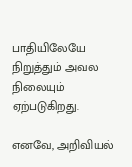பாதியிலேயே நிறுத்தும் அவல நிலையும் ஏற்படுகிறது.

எனவே, அறிவியல்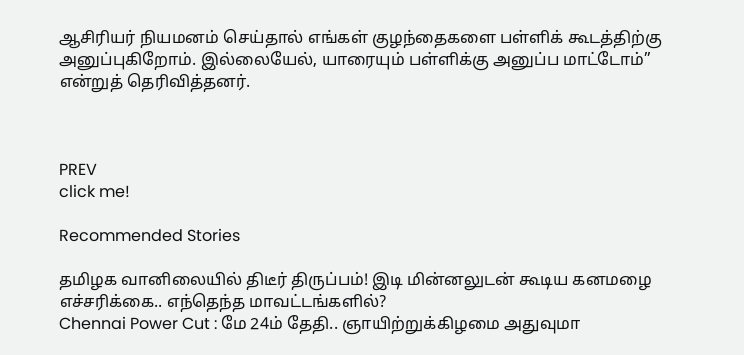ஆசிரியர் நியமனம் செய்தால் எங்கள் குழந்தைகளை பள்ளிக் கூடத்திற்கு அனுப்புகிறோம். இல்லையேல், யாரையும் பள்ளிக்கு அனுப்ப மாட்டோம்” என்றுத் தெரிவித்தனர்.



PREV
click me!

Recommended Stories

தமிழக வானிலையில் திடீர் திருப்பம்! இடி மின்னலுடன் கூடிய கனமழை எச்சரிக்கை.. எந்தெந்த மாவட்டங்களில்?
Chennai Power Cut : மே 24ம் தேதி.. ஞாயிற்றுக்கிழமை அதுவுமா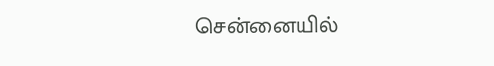சென்னையில்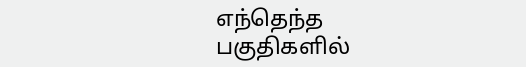எந்தெந்த பகுதிகளில்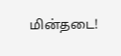மின்தடை!